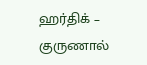ஹர்திக் – குருணால்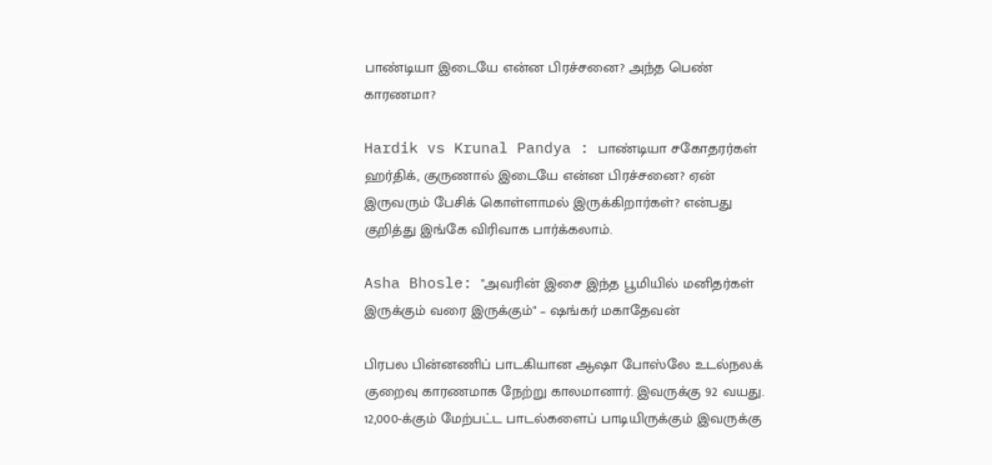பாண்டியா இடையே என்ன பிரச்சனை? அந்த பெண் காரணமா?

Hardik vs Krunal Pandya : பாண்டியா சகோதரர்கள் ஹர்திக், குருணால் இடையே என்ன பிரச்சனை? ஏன் இருவரும் பேசிக் கொள்ளாமல் இருக்கிறார்கள்? என்பது குறித்து இங்கே விரிவாக பார்க்கலாம்.

Asha Bhosle: "அவரின் இசை இந்த பூமியில் மனிதர்கள் இருக்கும் வரை இருக்கும்" – ஷங்கர் மகாதேவன்

பிரபல பின்னணிப் பாடகியான ஆஷா போஸ்லே உடல்நலக் குறைவு காரணமாக நேற்று காலமானார். இவருக்கு 92 வயது. 12,000-க்கும் மேற்பட்ட பாடல்களைப் பாடியிருக்கும் இவருக்கு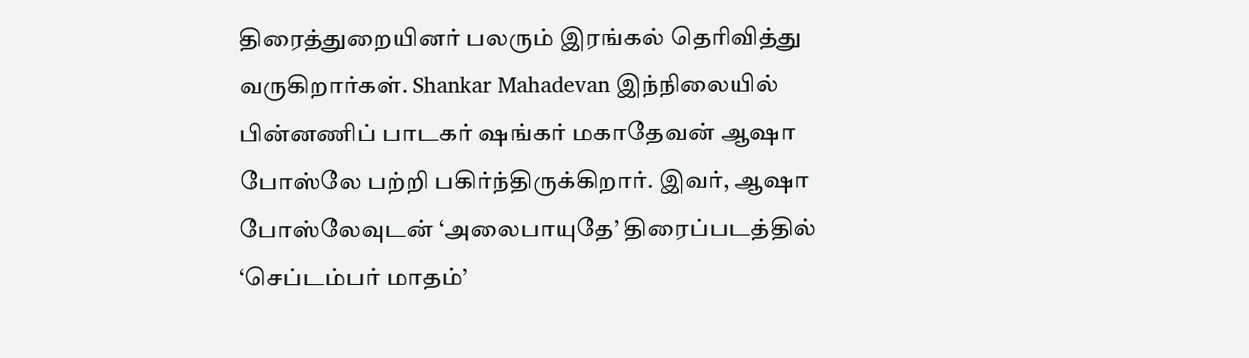திரைத்துறையினர் பலரும் இரங்கல் தெரிவித்து வருகிறார்கள். Shankar Mahadevan இந்நிலையில் பின்னணிப் பாடகர் ஷங்கர் மகாதேவன் ஆஷா போஸ்லே பற்றி பகிர்ந்திருக்கிறார். இவர், ஆஷா போஸ்லேவுடன் ‘அலைபாயுதே’ திரைப்படத்தில் ‘செப்டம்பர் மாதம்’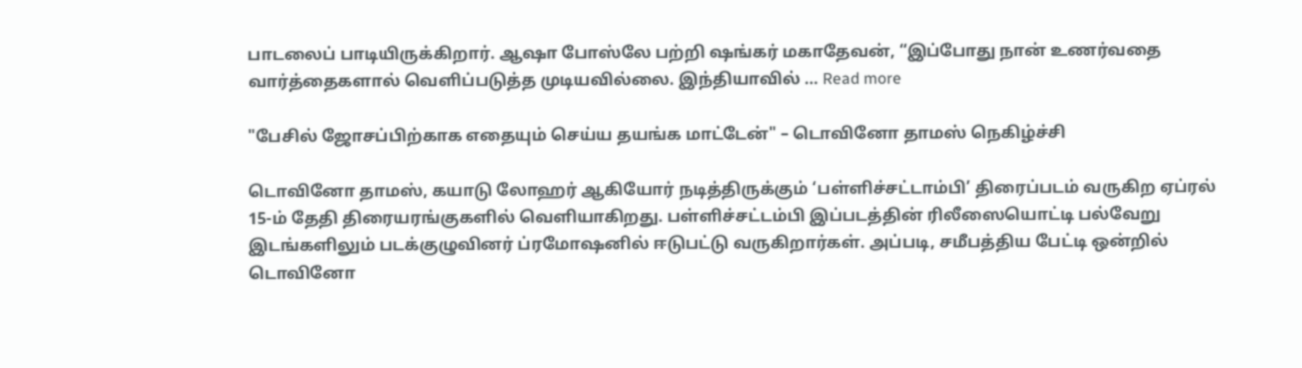பாடலைப் பாடியிருக்கிறார். ஆஷா போஸ்லே பற்றி ஷங்கர் மகாதேவன், “இப்போது நான் உணர்வதை வார்த்தைகளால் வெளிப்படுத்த முடியவில்லை. இந்தியாவில் … Read more

"பேசில் ஜோசப்பிற்காக எதையும் செய்ய தயங்க மாட்டேன்" – டொவினோ தாமஸ் நெகிழ்ச்சி

டொவினோ தாமஸ், கயாடு லோஹர் ஆகியோர் நடித்திருக்கும் ‘பள்ளிச்சட்டாம்பி’ திரைப்படம் வருகிற ஏப்ரல் 15-ம் தேதி திரையரங்குகளில் வெளியாகிறது. பள்ளிச்சட்டம்பி இப்படத்தின் ரிலீஸையொட்டி பல்வேறு இடங்களிலும் படக்குழுவினர் ப்ரமோஷனில் ஈடுபட்டு வருகிறார்கள். அப்படி, சமீபத்திய பேட்டி ஒன்றில் டொவினோ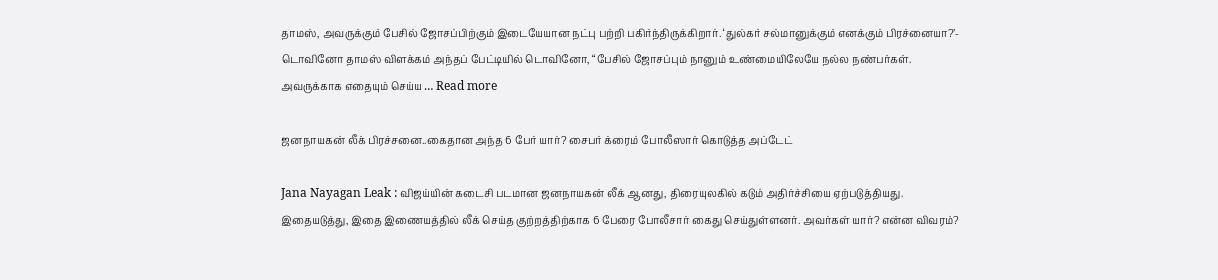தாமஸ், அவருக்கும் பேசில் ஜோசப்பிற்கும் இடையேயான நட்பு பற்றி பகிர்ந்திருக்கிறார். ‘துல்கர் சல்மானுக்கும் எனக்கும் பிரச்னையா?’- டொவினோ தாமஸ் விளக்கம் அந்தப் பேட்டியில் டொவினோ, “பேசில் ஜோசப்பும் நானும் உண்மையிலேயே நல்ல நண்பர்கள். அவருக்காக எதையும் செய்ய … Read more

ஜனநாயகன் லீக் பிரச்சனை..கைதான அந்த 6 பேர் யார்? சைபர் க்ரைம் போலீஸார் கொடுத்த அப்டேட்

Jana Nayagan Leak : விஜய்யின் கடைசி படமான ஜனநாயகன் லீக் ஆனது, திரையுலகில் கடும் அதிர்ச்சியை ஏற்படுத்தியது. இதையடுத்து, இதை இணையத்தில் லீக் செய்த குற்றத்திற்காக 6 பேரை போலீசார் கைது செய்துள்ளனர். அவர்கள் யார்? என்ன விவரம்?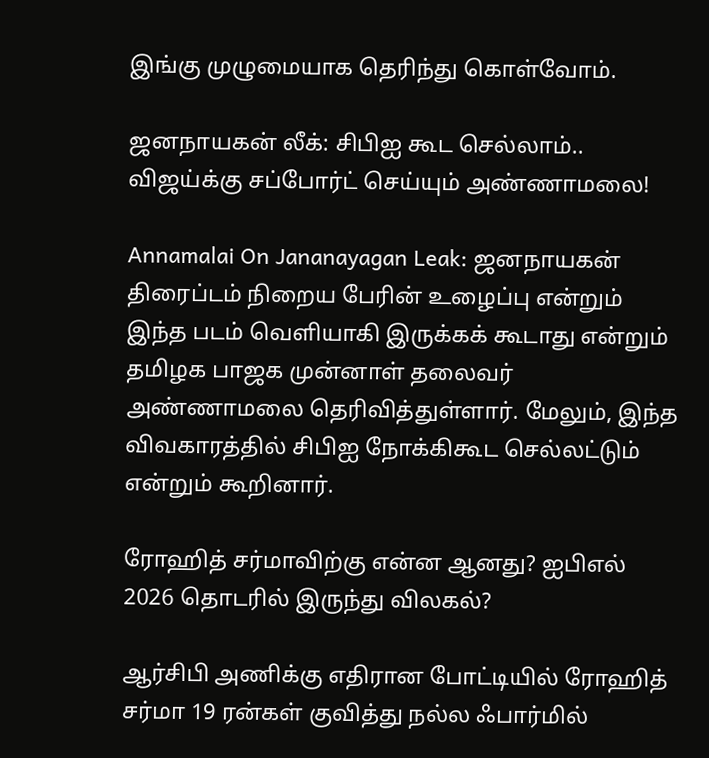இங்கு முழுமையாக தெரிந்து கொள்வோம்.

ஜனநாயகன் லீக்: சிபிஐ கூட செல்லாம்.. விஜய்க்கு சப்போர்ட் செய்யும் அண்ணாமலை!

Annamalai On Jananayagan Leak: ஜனநாயகன் திரைப்டம் நிறைய பேரின் உழைப்பு என்றும் இந்த படம் வெளியாகி இருக்கக் கூடாது என்றும் தமிழக பாஜக முன்னாள் தலைவர் அண்ணாமலை தெரிவித்துள்ளார். மேலும், இந்த விவகாரத்தில் சிபிஐ நோக்கிகூட செல்லட்டும் என்றும் கூறினார்.

ரோஹித் சர்மாவிற்கு என்ன ஆனது? ஐபிஎல் 2026 தொடரில் இருந்து விலகல்?

ஆர்சிபி அணிக்கு எதிரான போட்டியில் ரோஹித் சர்மா 19 ரன்கள் குவித்து நல்ல ஃபார்மில்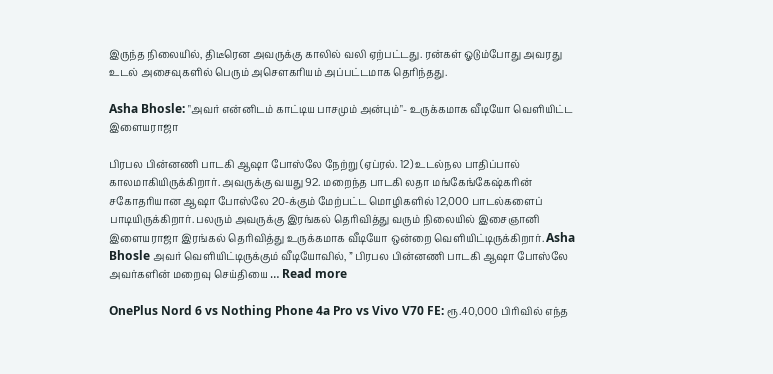இருந்த நிலையில், திடீரென அவருக்கு காலில் வலி ஏற்பட்டது. ரன்கள் ஓடும்போது அவரது உடல் அசைவுகளில் பெரும் அசௌகரியம் அப்பட்டமாக தெரிந்தது.

Asha Bhosle: "அவர் என்னிடம் காட்டிய பாசமும் அன்பும்"- உருக்கமாக வீடியோ வெளியிட்ட இளையராஜா

பிரபல பின்னணி பாடகி ஆஷா போஸ்லே நேற்று (ஏப்ரல். 12) உடல்நல பாதிப்பால் காலமாகியிருக்கிறார். அவருக்கு வயது 92. மறைந்த பாடகி லதா மங்கேங்கேஷ்கரின் சகோதரியான ஆஷா போஸ்லே 20-க்கும் மேற்பட்ட மொழிகளில் 12,000 பாடல்களைப் பாடியிருக்கிறார். பலரும் அவருக்கு இரங்கல் தெரிவித்து வரும் நிலையில் இசைஞானி இளையராஜா இரங்கல் தெரிவித்து உருக்கமாக வீடியோ ஒன்றை வெளியிட்டிருக்கிறார். Asha Bhosle அவர் வெளியிட்டிருக்கும் வீடியோவில், ” பிரபல பின்னணி பாடகி ஆஷா போஸ்லே அவர்களின் மறைவு செய்தியை … Read more

OnePlus Nord 6 vs Nothing Phone 4a Pro vs Vivo V70 FE: ரூ.40,000 பிரிவில் எந்த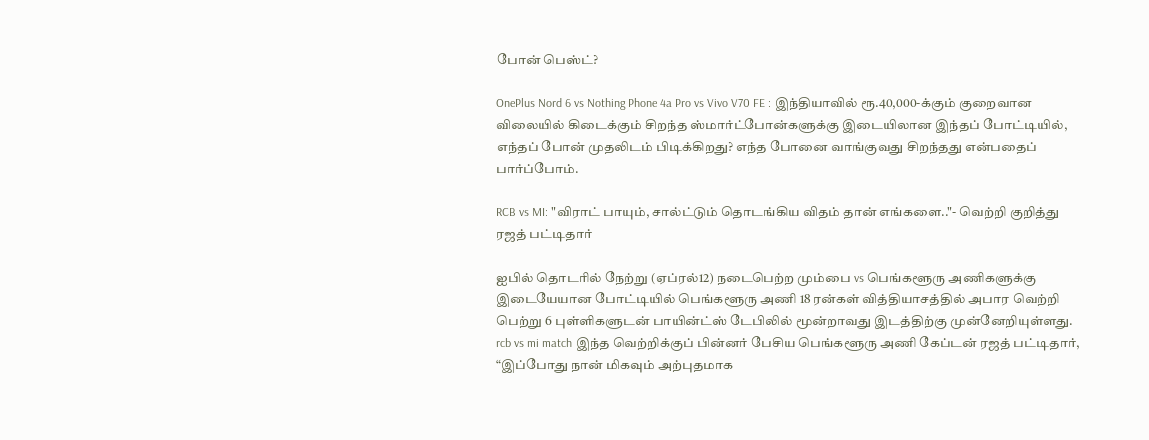போன் பெஸ்ட்?

OnePlus Nord 6 vs Nothing Phone 4a Pro vs Vivo V70 FE : இந்தியாவில் ரூ.40,000-க்கும் குறைவான விலையில் கிடைக்கும் சிறந்த ஸ்மார்ட்போன்களுக்கு இடையிலான இந்தப் போட்டியில், எந்தப் போன் முதலிடம் பிடிக்கிறது? எந்த போனை வாங்குவது சிறந்தது என்பதைப் பார்ப்போம்.

RCB vs MI: "விராட் பாயும், சால்ட்டும் தொடங்கிய விதம் தான் எங்களை.."- வெற்றி குறித்து ரஜத் பட்டிதார்

ஐபில் தொடரில் நேற்று (ஏப்ரல்12) நடைபெற்ற மும்பை vs பெங்களூரு அணிகளுக்கு இடையேயான போட்டியில் பெங்களூரு அணி 18 ரன்கள் வித்தியாசத்தில் அபார வெற்றி பெற்று 6 புள்ளிகளுடன் பாயின்ட்ஸ் டேபிலில் மூன்றாவது இடத்திற்கு முன்னேறியுள்ளது. rcb vs mi match இந்த வெற்றிக்குப் பின்னர் பேசிய பெங்களூரு அணி கேப்டன் ரஜத் பட்டிதார், “இப்போது நான் மிகவும் அற்புதமாக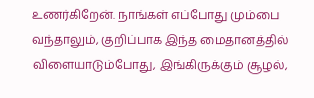உணர்கிறேன். நாங்கள் எப்போது மும்பை வந்தாலும், குறிப்பாக இந்த மைதானத்தில் விளையாடும்போது, இங்கிருக்கும் சூழல்,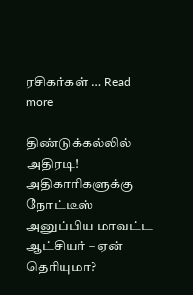ரசிகர்கள் … Read more

திண்டுக்கல்லில் அதிரடி! அதிகாரிகளுக்கு நோட்டீஸ் அனுப்பிய மாவட்ட ஆட்சியர் – ஏன் தெரியுமா?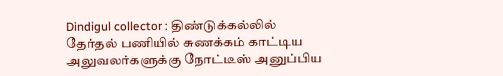Dindigul collector : திண்டுக்கல்லில் தேர்தல் பணியில் சுணக்கம் காட்டிய அலுவலர்களுக்கு நோட்டீஸ் அனுப்பிய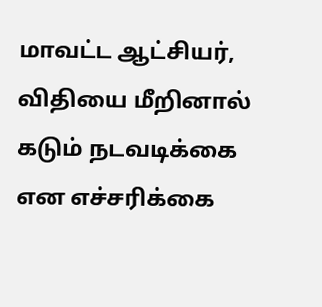மாவட்ட ஆட்சியர், விதியை மீறினால் கடும் நடவடிக்கை என எச்சரிக்கை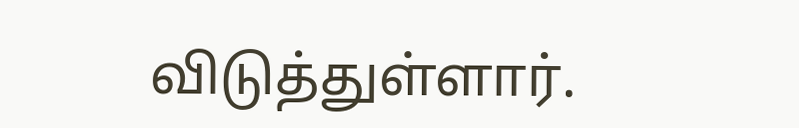விடுத்துள்ளார்.